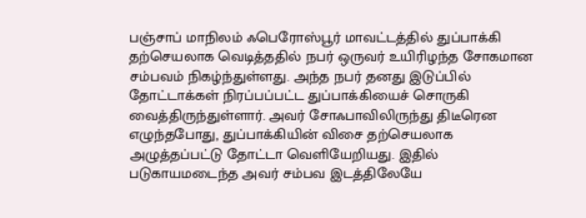பஞ்சாப் மாநிலம் ஃபெரோஸ்பூர் மாவட்டத்தில் துப்பாக்கி தற்செயலாக வெடித்ததில் நபர் ஒருவர் உயிரிழந்த சோகமான சம்பவம் நிகழ்ந்துள்ளது. அந்த நபர் தனது இடுப்பில் தோட்டாக்கள் நிரப்பப்பட்ட துப்பாக்கியைச் சொருகி வைத்திருந்துள்ளார். அவர் சோஃபாவிலிருந்து திடீரென எழுந்தபோது, துப்பாக்கியின் விசை தற்செயலாக அழுத்தப்பட்டு தோட்டா வெளியேறியது. இதில் படுகாயமடைந்த அவர் சம்பவ இடத்திலேயே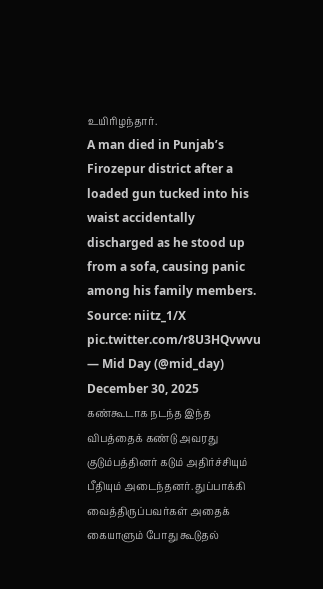உயிரிழந்தார்.
A man died in Punjab’s Firozepur district after a loaded gun tucked into his waist accidentally discharged as he stood up from a sofa, causing panic among his family members.
Source: niitz_1/X pic.twitter.com/r8U3HQvwvu
— Mid Day (@mid_day) December 30, 2025
கண்கூடாக நடந்த இந்த விபத்தைக் கண்டு அவரது குடும்பத்தினர் கடும் அதிர்ச்சியும் பீதியும் அடைந்தனர். துப்பாக்கி வைத்திருப்பவர்கள் அதைக் கையாளும் போது கூடுதல்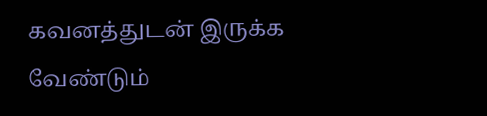கவனத்துடன் இருக்க வேண்டும்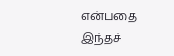என்பதை இந்தச்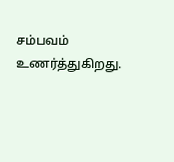சம்பவம் உணர்த்துகிறது.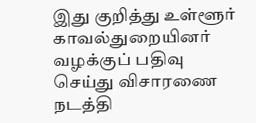இது குறித்து உள்ளூர் காவல்துறையினர் வழக்குப் பதிவு செய்து விசாரணை நடத்தி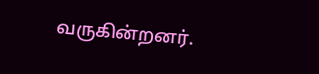வருகின்றனர்.